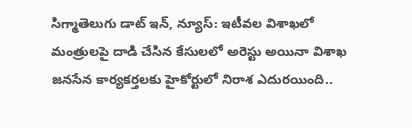సిగ్మాతెలుగు డాట్ ఇన్, న్యూస్: ఇటీవల విశాఖలో మంత్రులపై దాడి చేసిన కేసులలో అరెస్టు అయినా విశాఖ జనసేన కార్యకర్తలకు హైకోర్టులో నిరాశ ఎదురయింది..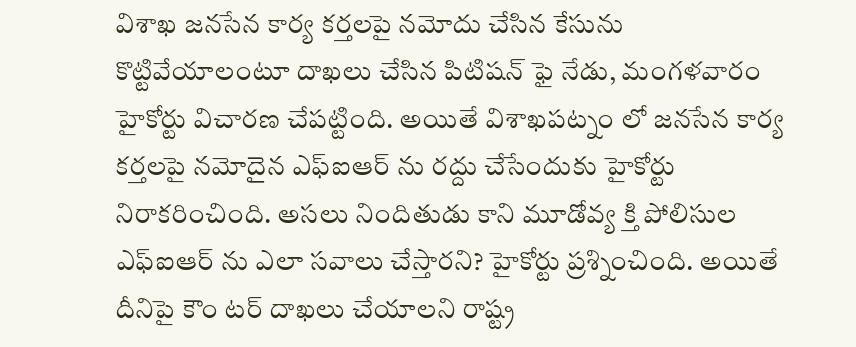విశాఖ జనసేన కార్య కర్తలపై నమోదు చేసిన కేసును కొట్టివేయాలంటూ దాఖలు చేసిన పిటిషన్ ఫై నేడు, మంగళవారం హైకోర్టు విచారణ చేపట్టింది. అయితే విశాఖపట్నం లో జనసేన కార్య కర్తలపై నమోదైన ఎఫ్ఐఆర్ ను రద్దు చేసేందుకు హైకోర్టు నిరాకరించింది. అసలు నిందితుడు కాని మూడోవ్య క్తి పోలిసుల ఎఫ్ఐఆర్ ను ఎలా సవాలు చేస్తారని? హైకోర్టు ప్రశ్నించింది. అయితే దీనిపై కౌం టర్ దాఖలు చేయాలని రాష్ట్ర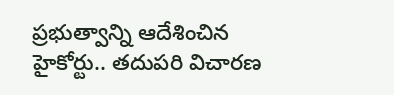ప్రభుత్వాన్ని ఆదేశించిన హైకోర్టు.. తదుపరి విచారణ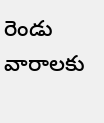రెండు వారాలకు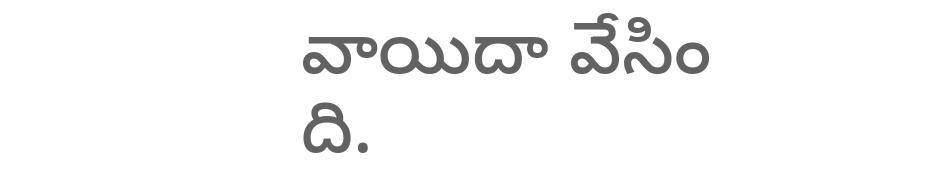వాయిదా వేసిం ది.